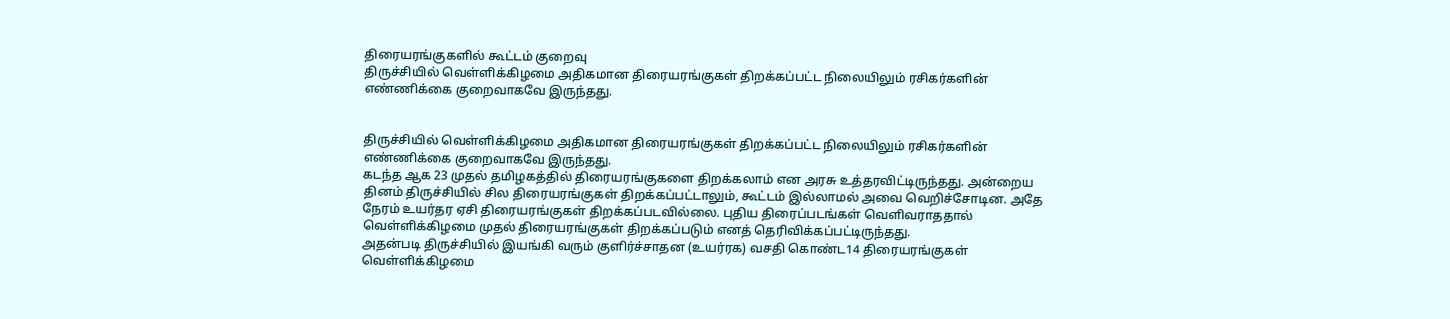திரையரங்குகளில் கூட்டம் குறைவு
திருச்சியில் வெள்ளிக்கிழமை அதிகமான திரையரங்குகள் திறக்கப்பட்ட நிலையிலும் ரசிகர்களின் எண்ணிக்கை குறைவாகவே இருந்தது.


திருச்சியில் வெள்ளிக்கிழமை அதிகமான திரையரங்குகள் திறக்கப்பட்ட நிலையிலும் ரசிகர்களின் எண்ணிக்கை குறைவாகவே இருந்தது.
கடந்த ஆக 23 முதல் தமிழகத்தில் திரையரங்குகளை திறக்கலாம் என அரசு உத்தரவிட்டிருந்தது. அன்றைய தினம் திருச்சியில் சில திரையரங்குகள் திறக்கப்பட்டாலும், கூட்டம் இல்லாமல் அவை வெறிச்சோடின. அதே நேரம் உயர்தர ஏசி திரையரங்குகள் திறக்கப்படவில்லை. புதிய திரைப்படங்கள் வெளிவராததால் வெள்ளிக்கிழமை முதல் திரையரங்குகள் திறக்கப்படும் எனத் தெரிவிக்கப்பட்டிருந்தது.
அதன்படி திருச்சியில் இயங்கி வரும் குளிர்ச்சாதன (உயர்ரக) வசதி கொண்ட14 திரையரங்குகள் வெள்ளிக்கிழமை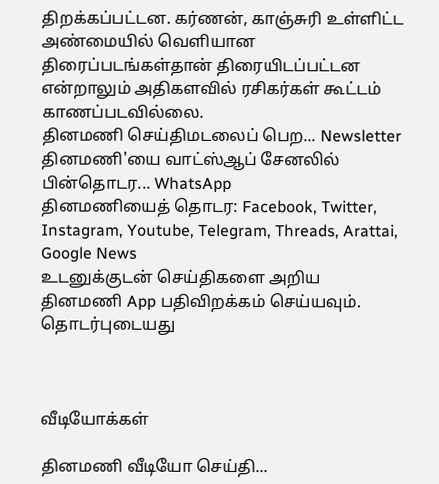திறக்கப்பட்டன. கர்ணன், காஞ்சுரி உள்ளிட்ட அண்மையில் வெளியான திரைப்படங்கள்தான் திரையிடப்பட்டன என்றாலும் அதிகளவில் ரசிகர்கள் கூட்டம் காணப்படவில்லை.
தினமணி செய்திமடலைப் பெற... Newsletter
தினமணி'யை வாட்ஸ்ஆப் சேனலில் பின்தொடர... WhatsApp
தினமணியைத் தொடர: Facebook, Twitter, Instagram, Youtube, Telegram, Threads, Arattai, Google News
உடனுக்குடன் செய்திகளை அறிய தினமணி App பதிவிறக்கம் செய்யவும்.
தொடர்புடையது



வீடியோக்கள்

தினமணி வீடியோ செய்தி...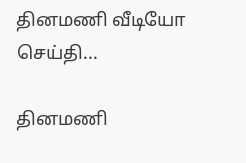தினமணி வீடியோ செய்தி...

தினமணி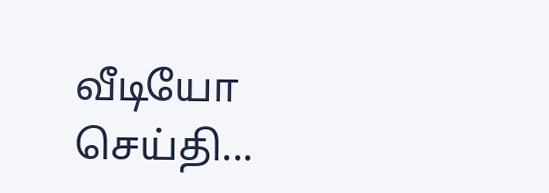வீடியோ செய்தி...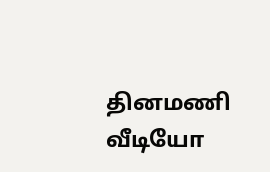தினமணி வீடியோ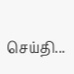செய்தி...